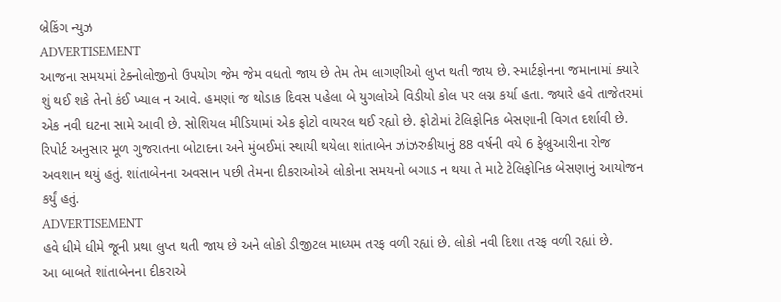બ્રેકિંગ ન્યુઝ
ADVERTISEMENT
આજના સમયમાં ટેક્નોલોજીનો ઉપયોગ જેમ જેમ વધતો જાય છે તેમ તેમ લાગણીઓ લુપ્ત થતી જાય છે. સ્માર્ટફોનના જમાનામાં ક્યારે શું થઈ શકે તેનો કંઈ ખ્યાલ ન આવે. હમણાં જ થોડાક દિવસ પહેલા બે યુગલોએ વિડીયો કોલ પર લગ્ન કર્યા હતા. જ્યારે હવે તાજેતરમાં એક નવી ઘટના સામે આવી છે. સોશિયલ મીડિયામાં એક ફોટો વાયરલ થઈ રહ્યો છે. ફોટોમાં ટેલિફોનિક બેસણાની વિગત દર્શાવી છે.
રિપોર્ટ અનુસાર મૂળ ગુજરાતના બોટાદના અને મુંબઈમાં સ્થાયી થયેલા શાંતાબેન ઝાંઝરુકીયાનું 88 વર્ષની વયે 6 ફેબ્રુઆરીના રોજ અવશાન થયું હતું. શાંતાબેનના અવસાન પછી તેમના દીકરાઓએ લોકોના સમયનો બગાડ ન થયા તે માટે ટેલિફોનિક બેસણાનું આયોજન કર્યું હતું.
ADVERTISEMENT
હવે ધીમે ધીમે જૂની પ્રથા લુપ્ત થતી જાય છે અને લોકો ડીજીટલ માધ્યમ તરફ વળી રહ્યાં છે. લોકો નવી દિશા તરફ વળી રહ્યાં છે.
આ બાબતે શાંતાબેનના દીકરાએ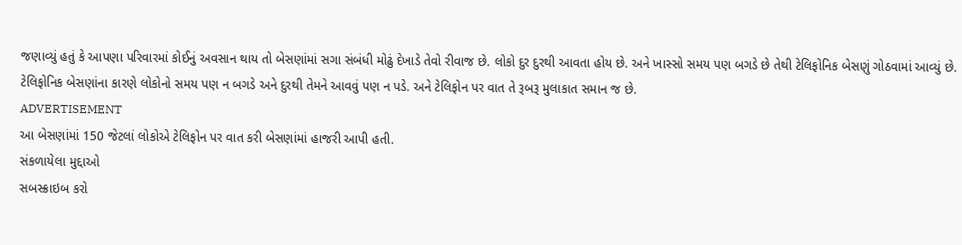જણાવ્યું હતું કે આપણા પરિવારમાં કોઈનું અવસાન થાય તો બેસણાંમાં સગા સંબંધી મોઢું દેખાડે તેવો રીવાજ છે. લોકો દુર દુરથી આવતા હોય છે. અને ખાસ્સો સમય પણ બગડે છે તેથી ટેલિફોનિક બેસણું ગોઠવામાં આવ્યું છે. ટેલિફોનિક બેસણાંના કારણે લોકોનો સમય પણ ન બગડે અને દુરથી તેમને આવવું પણ ન પડે. અને ટેલિફોન પર વાત તે રૂબરૂ મુલાકાત સમાન જ છે.
ADVERTISEMENT
આ બેસણાંમાં 150 જેટલાં લોકોએ ટેલિફોન પર વાત કરી બેસણાંમાં હાજરી આપી હતી.
સંકળાયેલા મુદ્દાઓ
સબસ્ક્રાઇબ કરો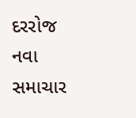દરરોજ નવા સમાચાર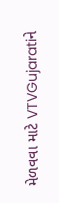મેળવવા માટે VTVGujaratiને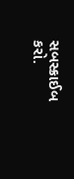સબસ્ક્રાઈબ કરો.